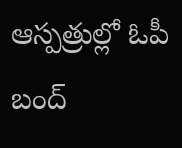ఆస్పత్రుల్లో ఓపీ బంద్‌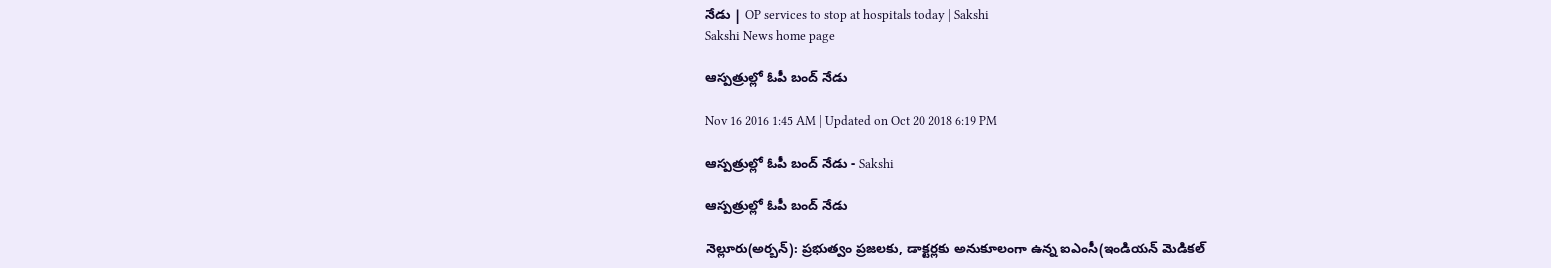నేడు | OP services to stop at hospitals today | Sakshi
Sakshi News home page

ఆస్పత్రుల్లో ఓపీ బంద్‌ నేడు

Nov 16 2016 1:45 AM | Updated on Oct 20 2018 6:19 PM

ఆస్పత్రుల్లో ఓపీ బంద్‌ నేడు - Sakshi

ఆస్పత్రుల్లో ఓపీ బంద్‌ నేడు

నెల్లూరు(అర్బన్‌): ప్రభుత్వం ప్రజలకు, డాక్టర్లకు అనుకూలంగా ఉన్న ఐఎంసీ(ఇండియన్‌ మెడికల్‌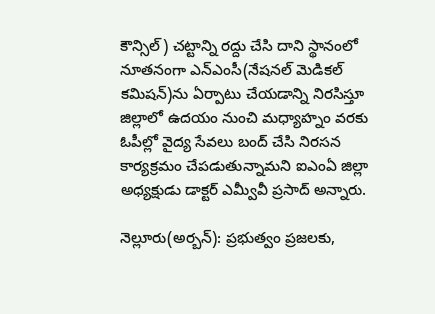కౌన్సిల్‌) చట్టాన్ని రద్దు చేసి దాని స్థానంలో నూతనంగా ఎన్‌ఎంసీ(నేషనల్‌ మెడికల్‌ కమిషన్‌)ను ఏర్పాటు చేయడాన్ని నిరసిస్తూ జిల్లాలో ఉదయం నుంచి మధ్యాహ్నం వరకు ఓపీల్లో వైద్య సేవలు బంద్‌ చేసి నిరసన కార్యక్రమం చేపడుతున్నామని ఐఎంఏ జిల్లా అధ్యక్షుడు డాక్టర్‌ ఎమ్వీవీ ప్రసాద్‌ అన్నారు.

నెల్లూరు(అర్బన్‌): ప్రభుత్వం ప్రజలకు,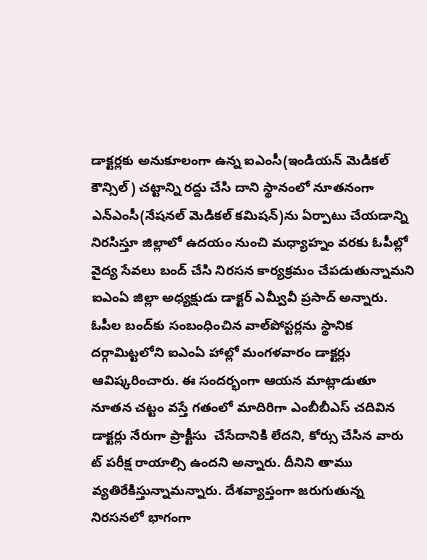డాక్టర్లకు అనుకూలంగా ఉన్న ఐఎంసీ(ఇండియన్‌ మెడికల్‌ కౌన్సిల్‌) చట్టాన్ని రద్దు చేసి దాని స్థానంలో నూతనంగా ఎన్‌ఎంసీ(నేషనల్‌ మెడికల్‌ కమిషన్‌)ను ఏర్పాటు చేయడాన్ని నిరసిస్తూ జిల్లాలో ఉదయం నుంచి మధ్యాహ్నం వరకు ఓపీల్లో వైద్య సేవలు బంద్‌ చేసి నిరసన కార్యక్రమం చేపడుతున్నామని ఐఎంఏ జిల్లా అధ్యక్షుడు డాక్టర్‌ ఎమ్వీవీ ప్రసాద్‌ అన్నారు. ఓపీల బంద్‌కు సంబంధించిన వాల్‌పోస్టర్లను స్థానిక దర్గామిట్టలోని ఐఎంఏ హాల్లో మంగళవారం డాక్టర్లు ఆవిష్కరించారు. ఈ సందర్భంగా ఆయన మాట్లాడుతూ నూతన చట్టం వస్తే గతంలో మాదిరిగా ఎంబీబీఎస్‌ చదివిన డాక్టర్లు నేరుగా ప్రాక్టీసు  చేసేదానికి లేదని, కోర్సు చేసిన వారు ట్‌ పరీక్ష రాయాల్సి ఉందని అన్నారు. దీనిని తాము వ్యతిరేకిస్తున్నామన్నారు. దేశవ్యాప్తంగా జరుగుతున్న నిరసనలో భాగంగా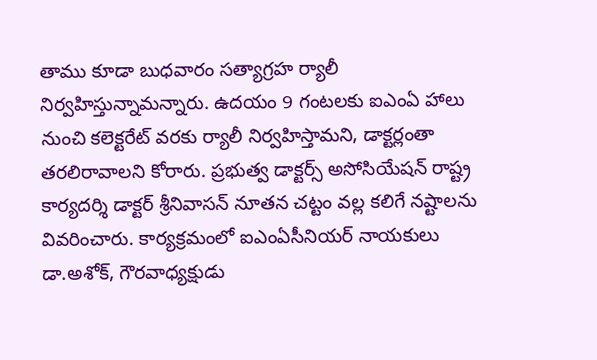తాము కూడా బుధవారం సత్యాగ్రహ ర్యాలీ నిర్వహిస్తున్నామన్నారు. ఉదయం 9 గంటలకు ఐఎంఏ హాలు నుంచి కలెక్టరేట్‌ వరకు ర్యాలీ నిర్వహిస్తామని, డాక్టర్లంతా తరలిరావాలని కోరారు. ప్రభుత్వ డాక్టర్స్‌ అసోసియేషన్‌ రాష్ట్ర కార్యదర్శి డాక్టర్‌ శ్రీనివాసన్‌ నూతన చట్టం వల్ల కలిగే నష్టాలను వివరించారు. కార్యక్రమంలో ఐఎంఏసీనియర్‌ నాయకులు డా.అశోక్, గౌరవాధ్యక్షుడు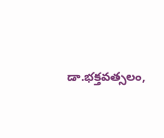డా.భక్తవత్సలం,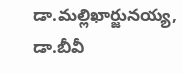డా.మల్లిఖార్జునయ్య, డా.బీవీ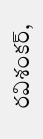రవిశంకర్,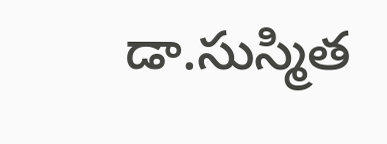డా.సుస్మిత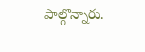పాల్గొన్నారు.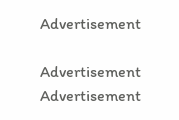Advertisement

Advertisement
Advertisement